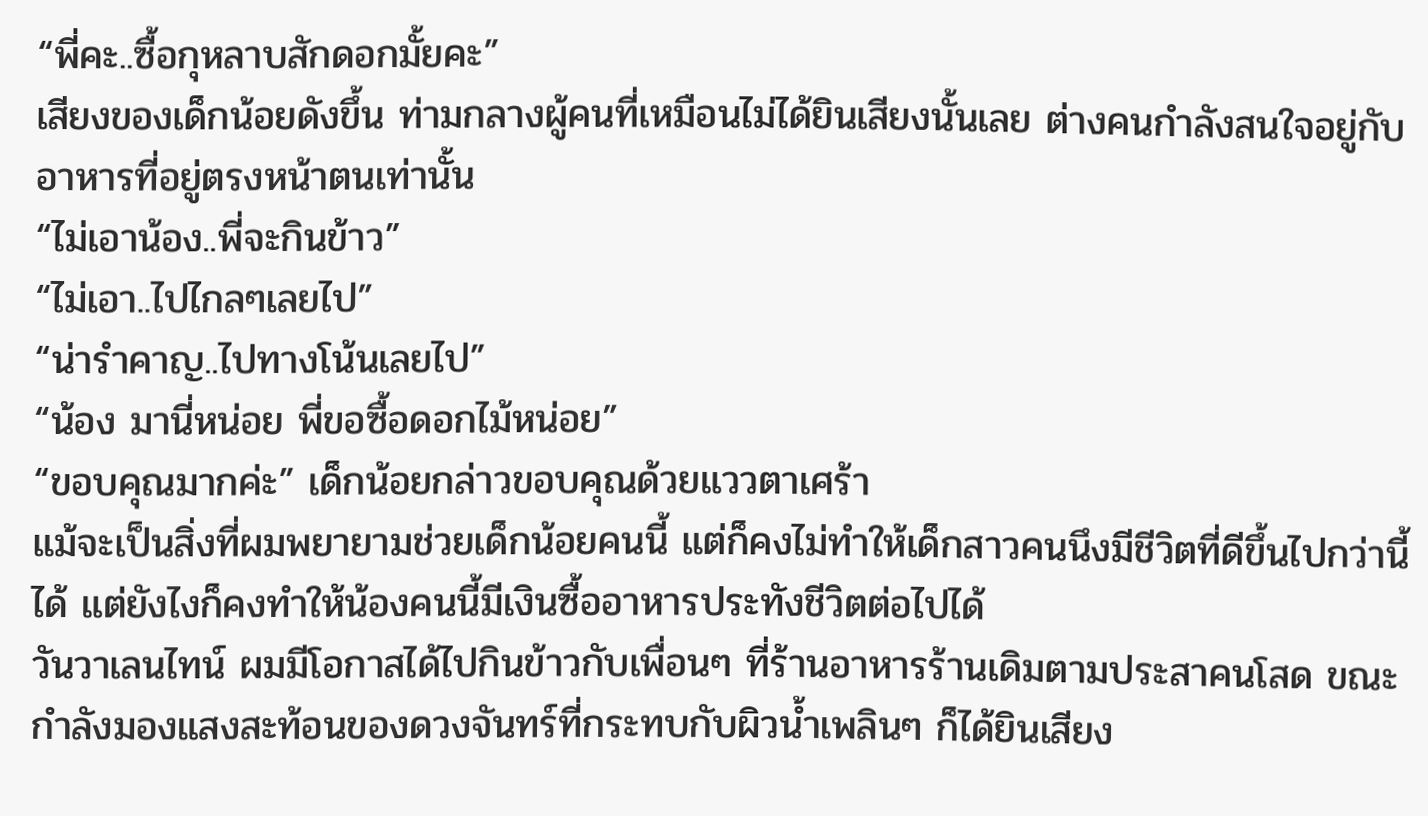“พี่คะ..ซื้อกุหลาบสักดอกมั้ยคะ”
เสียงของเด็กน้อยดังขึ้น ท่ามกลางผู้คนที่เหมือนไม่ได้ยินเสียงนั้นเลย ต่างคนกำลังสนใจอยู่กับอาหารที่อยู่ตรงหน้าตนเท่านั้น
“ไม่เอาน้อง..พี่จะกินข้าว”
“ไม่เอา..ไปไกลๆเลยไป”
“น่ารำคาญ..ไปทางโน้นเลยไป”
“น้อง มานี่หน่อย พี่ขอซื้อดอกไม้หน่อย”
“ขอบคุณมากค่ะ” เด็กน้อยกล่าวขอบคุณด้วยแววตาเศร้า
แม้จะเป็นสิ่งที่ผมพยายามช่วยเด็กน้อยคนนี้ แต่ก็คงไม่ทำให้เด็กสาวคนนึงมีชีวิตที่ดีขึ้นไปกว่านี้ได้ แต่ยังไงก็คงทำให้น้องคนนี้มีเงินซื้ออาหารประทังชีวิตต่อไปได้
วันวาเลนไทน์ ผมมีโอกาสได้ไปกินข้าวกับเพื่อนๆ ที่ร้านอาหารร้านเดิมตามประสาคนโสด ขณะกำลังมองแสงสะท้อนของดวงจันทร์ที่กระทบกับผิวน้ำเพลินๆ ก็ได้ยินเสียง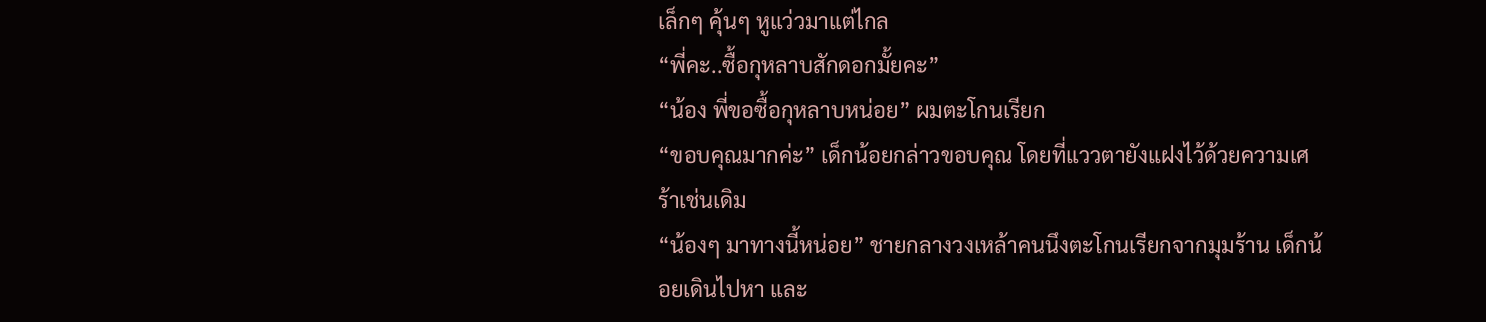เล็กๆ คุ้นๆ หูแว่วมาแต่ไกล
“พี่คะ..ซื้อกุหลาบสักดอกมั้ยคะ”
“น้อง พี่ขอซื้อกุหลาบหน่อย” ผมตะโกนเรียก
“ขอบคุณมากค่ะ” เด็กน้อยกล่าวขอบคุณ โดยที่แววตายังแฝงไว้ด้วยความเศร้าเช่นเดิม
“น้องๆ มาทางนี้หน่อย” ชายกลางวงเหล้าคนนึงตะโกนเรียกจากมุมร้าน เด็กน้อยเดินไปหา และ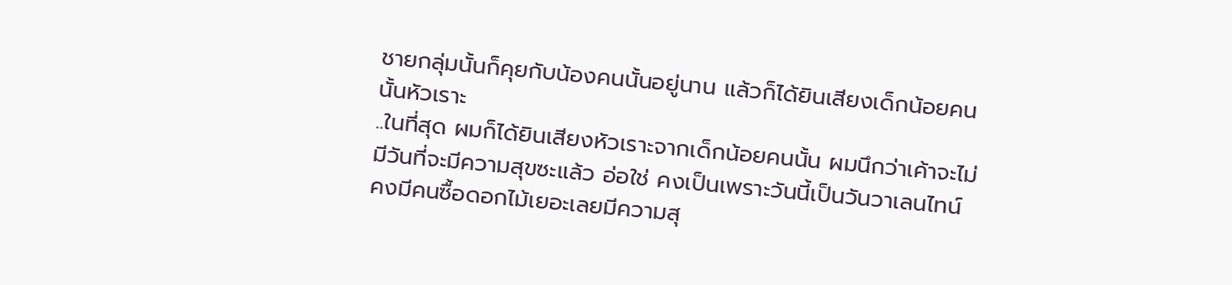ชายกลุ่มนั้นก็คุยกับน้องคนนั้นอยู่นาน แล้วก็ได้ยินเสียงเด็กน้อยคนนั้นหัวเราะ
..ในที่สุด ผมก็ได้ยินเสียงหัวเราะจากเด็กน้อยคนนั้น ผมนึกว่าเค้าจะไม่มีวันที่จะมีความสุขซะแล้ว อ่อใช่ คงเป็นเพราะวันนี้เป็นวันวาเลนไทน์ คงมีคนซื้อดอกไม้เยอะเลยมีความสุ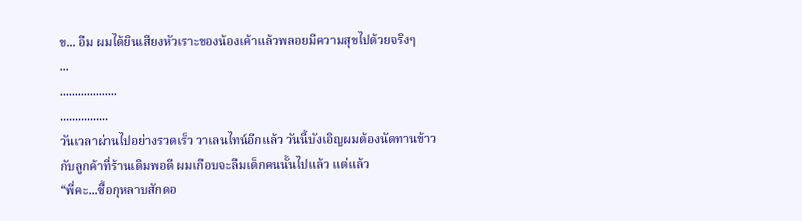ข... อืม ผมได้ยินเสียงหัวเราะของน้องเค้าแล้วพลอยมีความสุขไปด้วยจริงๆ
...
...................
................
วันเวลาผ่านไปอย่างรวดเร็ว วาเลนไทน์อีกแล้ว วันนี้บังเอิญผมต้องนัดทานข้าวกับลูกค้าที่ร้านเดิมพอดี ผมเกือบจะลืมเด็กคนนั้นไปแล้ว แต่แล้ว
“พี่คะ...ซื้อกุหลาบสักดอ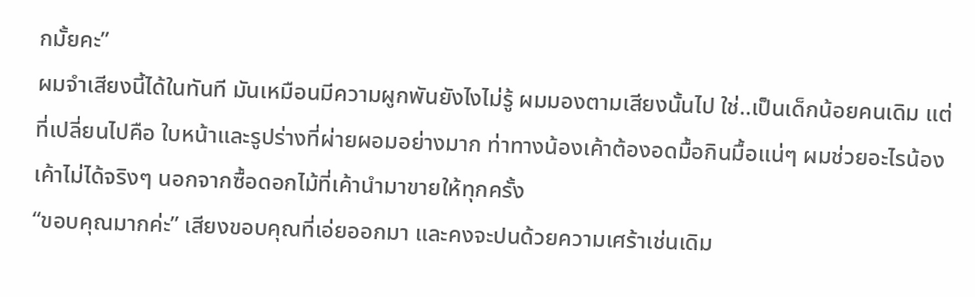กมั้ยคะ”
ผมจำเสียงนี้ได้ในทันที มันเหมือนมีความผูกพันยังไงไม่รู้ ผมมองตามเสียงนั้นไป ใช่..เป็นเด็กน้อยคนเดิม แต่ที่เปลี่ยนไปคือ ใบหน้าและรูปร่างที่ผ่ายผอมอย่างมาก ท่าทางน้องเค้าต้องอดมื้อกินมื้อแน่ๆ ผมช่วยอะไรน้องเค้าไม่ได้จริงๆ นอกจากซื้อดอกไม้ที่เค้านำมาขายให้ทุกครั้ง
“ขอบคุณมากค่ะ” เสียงขอบคุณที่เอ่ยออกมา และคงจะปนด้วยความเศร้าเช่นเดิม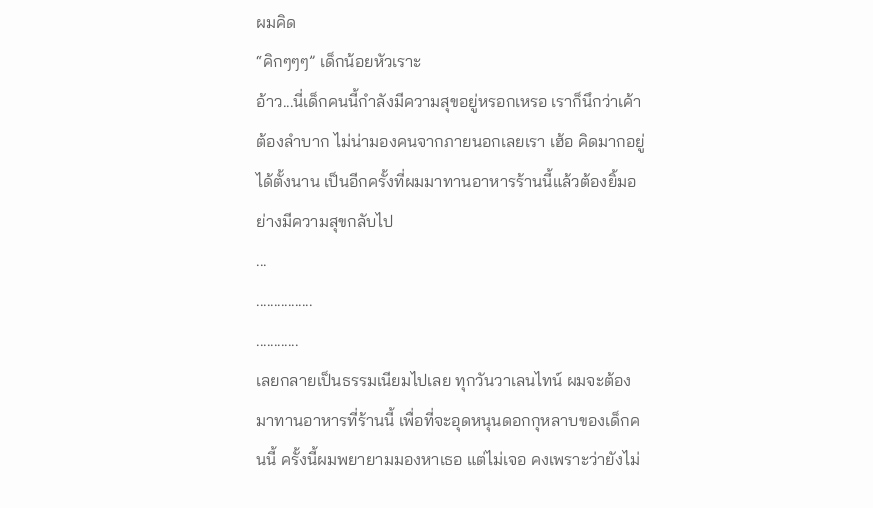ผมคิด
“คิกๆๆๆ” เด็กน้อยหัวเราะ
อ้าว...นี่เด็กคนนี้กำลังมีความสุขอยู่หรอกเหรอ เราก็นึกว่าเค้าต้องลำบาก ไม่น่ามองคนจากภายนอกเลยเรา เฮ้อ คิดมากอยู่ได้ตั้งนาน เป็นอีกครั้งที่ผมมาทานอาหารร้านนี้แล้วต้องยิ้มอย่างมีความสุขกลับไป
...
................
............
เลยกลายเป็นธรรมเนียมไปเลย ทุกวันวาเลนไทน์ ผมจะต้องมาทานอาหารที่ร้านนี้ เพื่อที่จะอุดหนุนดอกกุหลาบของเด็กคนนี้ ครั้งนี้ผมพยายามมองหาเธอ แต่ไม่เจอ คงเพราะว่ายังไม่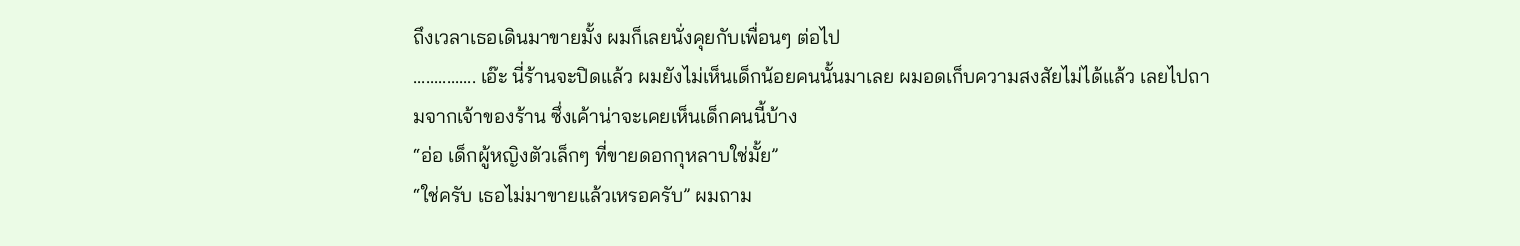ถึงเวลาเธอเดินมาขายมั้ง ผมก็เลยนั่งคุยกับเพื่อนๆ ต่อไป
............... เอ๊ะ นี่ร้านจะปิดแล้ว ผมยังไม่เห็นเด็กน้อยคนนั้นมาเลย ผมอดเก็บความสงสัยไม่ได้แล้ว เลยไปถามจากเจ้าของร้าน ซึ่งเค้าน่าจะเคยเห็นเด็กคนนี้บ้าง
“อ่อ เด็กผู้หญิงตัวเล็กๆ ที่ขายดอกกุหลาบใช่มั้ย”
“ใช่ครับ เธอไม่มาขายแล้วเหรอครับ” ผมถาม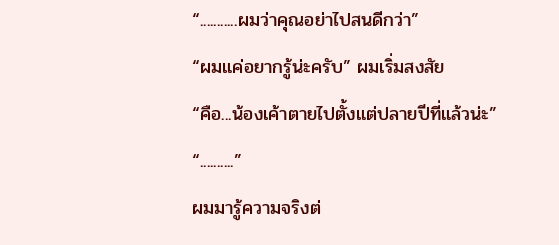“...........ผมว่าคุณอย่าไปสนดีกว่า”
“ผมแค่อยากรู้น่ะครับ” ผมเริ่มสงสัย
“คือ...น้องเค้าตายไปตั้งแต่ปลายปีที่แล้วน่ะ”
“..........”
ผมมารู้ความจริงต่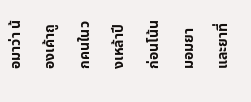อมาว่า น้องเค้าถูกคนในวงเหล้าปีก่อนโน้น มอมยา และยาที่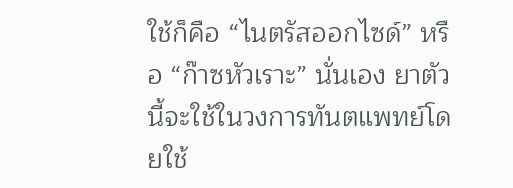ใช้ก็คือ “ไนตรัสออกไซด์” หรือ “ก๊าซหัวเราะ” นั่นเอง ยาตัวนี้จะใช้ในวงการทันตแพทย์โดยใช้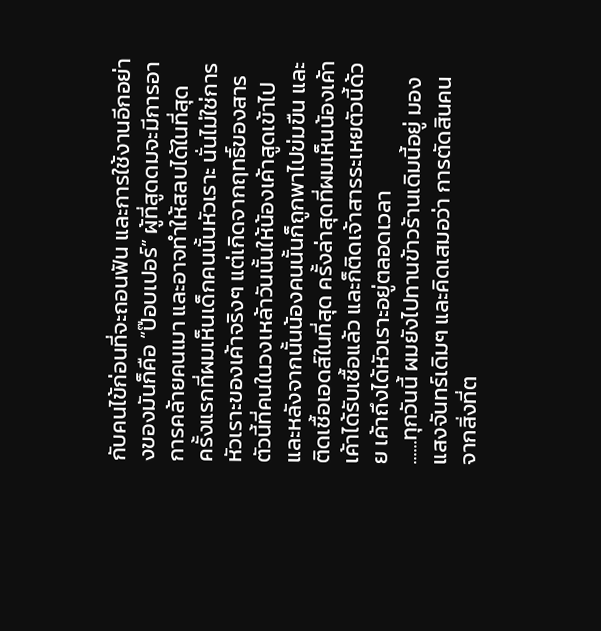กับคนไข้ก่อนที่จะถอนฟัน และการใช้งานอีกอย่างของมันก็คือ “ป๊อบเปอร์” ผู้ที่สูดดมจะมีการอาการคล้ายคนเมา และอาจทำให้สลบได้ในที่สุด
ครั้งแรกที่ผมเห็นเด็กคนนั้นหัวเราะ นั่นไม่ใช่การหัวเราะของเค้าจริงๆ แต่เกิดจากฤทธิ์ของสารตัวนี้ที่คนในวงเหล้าวันนั้นให้น้องเค้าสูดเข้าไป และหลังจากนั้นน้องคนนั้นก็ถูกพาไปข่มขืน และติดเชื้อเอดส์ในที่สุด ครั้งล่าสุดที่ผมเห็นน้องเค้า เค้าได้รับเชื้อแล้ว และก็ติดเจ้าสารระเหยตัวนี้ด้วย เค้าถึงได้หัวเราะอยู่ตลอดเวลา
......ทุกวันนี้ ผมยังไปทานข้าวร้านเดิมนี้อยู่ มองแสงจันทร์เดิมๆ และคิดเสมอว่า การตัดสินคนจากสิ่งที่ต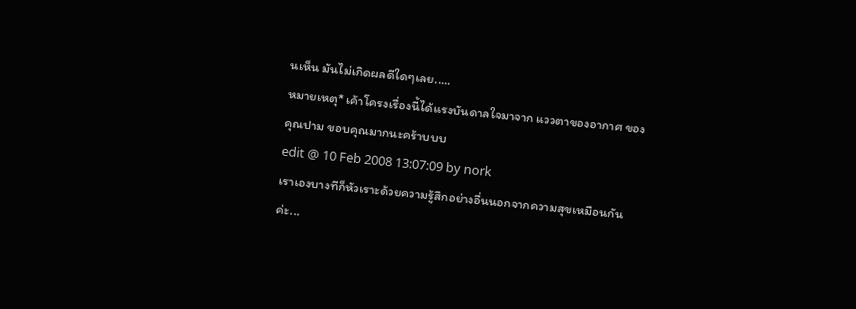นเห็น มันไม่เกิดผลดีใดๆเลย.....
หมายเหตุ* เค้าโครงเรื่องนี้ได้แรงบันดาลใจมาจาก แววตาของอากาศ ของ คุณปาม ขอบคุณมากนะคร้าบบบ
edit @ 10 Feb 2008 13:07:09 by nork
เราเองบางทีก็หัวเราะด้วยความรู้สึกอย่างอื่นนอกจากความสุขเหมือนกันค่ะ...